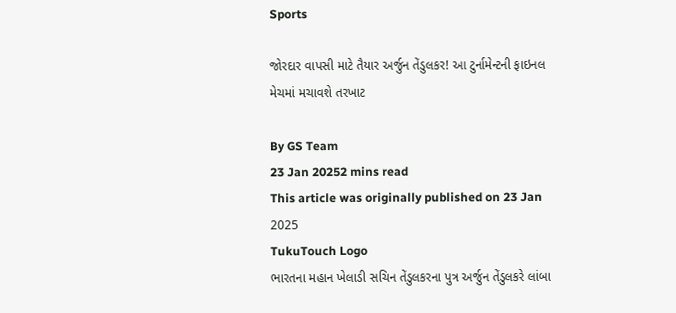Sports

જોરદાર વાપસી માટે તૈયાર અર્જુન તેંડુલકર! આ ટુર્નામેન્ટની ફાઇનલ મેચમાં મચાવશે તરખાટ

By GS Team
23 Jan 20252 mins read
This article was originally published on 23 Jan 2025
TukuTouch Logo
ભારતના મહાન ખેલાડી સચિન તેંડુલકરના પુત્ર અર્જુન તેંડુલકરે લાંબા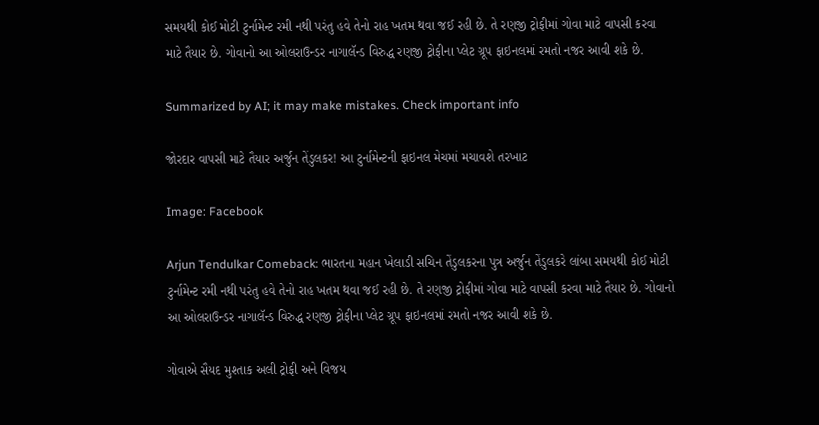સમયથી કોઈ મોટી ટુર્નામેન્ટ રમી નથી પરંતુ હવે તેનો રાહ ખતમ થવા જઈ રહી છે. તે રણજી ટ્રોફીમાં ગોવા માટે વાપસી કરવા માટે તૈયાર છે. ગોવાનો આ ઓલરાઉન્ડર નાગાલૅન્ડ વિરુદ્ધ રણજી ટ્રોફીના પ્લેટ ગ્રૂપ ફાઇનલમાં રમતો નજર આવી શકે છે.

Summarized by AI; it may make mistakes. Check important info

જોરદાર વાપસી માટે તૈયાર અર્જુન તેંડુલકર! આ ટુર્નામેન્ટની ફાઇનલ મેચમાં મચાવશે તરખાટ

Image: Facebook

Arjun Tendulkar Comeback: ભારતના મહાન ખેલાડી સચિન તેંડુલકરના પુત્ર અર્જુન તેંડુલકરે લાંબા સમયથી કોઈ મોટી ટુર્નામેન્ટ રમી નથી પરંતુ હવે તેનો રાહ ખતમ થવા જઈ રહી છે. તે રણજી ટ્રોફીમાં ગોવા માટે વાપસી કરવા માટે તૈયાર છે. ગોવાનો આ ઓલરાઉન્ડર નાગાલૅન્ડ વિરુદ્ધ રણજી ટ્રોફીના પ્લેટ ગ્રૂપ ફાઇનલમાં રમતો નજર આવી શકે છે.

ગોવાએ સૈયદ મુશ્તાક અલી ટ્રોફી અને વિજય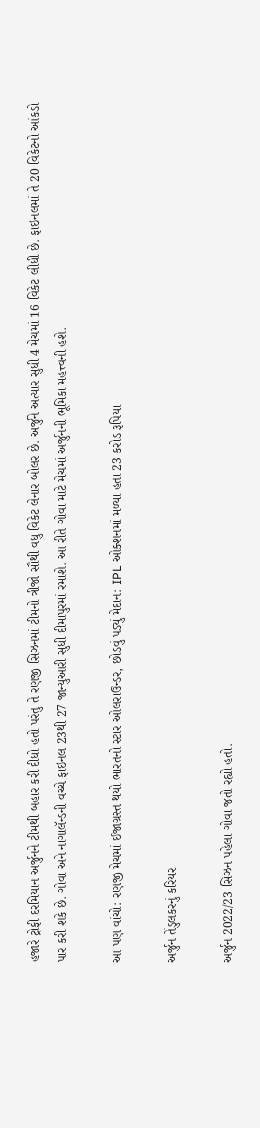હજારે ટ્રોફી દરમિયાન અર્જુનને ટીમથી બહાર કરી દીધો હતો પરંતુ તે રણજી સિઝનમાં ટીમનો ત્રીજો સૌથી વધુ વિકેટ લેનાર બોલર છે. અર્જુને અત્યાર સુધી 4 મેચમાં 16 વિકેટ લીધી છે. ફાઇનલમાં તે 20 વિકેટનો આંકડો પાર કરી શકે છે. ગોવા અને નાગાલૅન્ડની વચ્ચે ફાઇનલ 23થી 27 જાન્યુઆરી સુધી દીમાપુરમાં રમાશે. આ રીતે ગોવા માટે મેચમાં અર્જુનની ભૂમિકા મહત્ત્વની હશે.

આ પણ વાંચો: રણજી મેચમાં ઈજાગ્રસ્ત થયો ભારતનો સ્ટાર ઓલરાઉન્ડર, છોડવું પડ્યું મેદાન: IPL ઓક્શનમાં મળ્યા હતા 23 કરોડ રૂપિયા

અર્જુન તેંડુલકરનું કરિયર

અર્જુન 2022/23 સિઝન પહેલા ગોવા જતો રહ્યો હતો.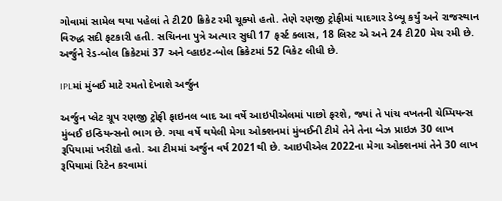ગોવામાં સામેલ થયા પહેલાં તે ટી20 ક્રિકેટ રમી ચૂક્યો હતો. તેણે રણજી ટ્રોફીમાં યાદગાર ડેબ્યૂ કર્યું અને રાજસ્થાન વિરુદ્ધ સદી ફટકારી હતી. સચિનના પુત્રે અત્યાર સુધી 17 ફર્સ્ટ ક્લાસ, 18 લિસ્ટ એ અને 24 ટી20 મેચ રમી છે. અર્જુને રેડ-બોલ ક્રિકેટમાં 37 અને વ્હાઇટ-બોલ ક્રિકેટમાં 52 વિકેટ લીધી છે.

IPLમાં મુંબઈ માટે રમતો દેખાશે અર્જુન

અર્જુન પ્લેટ ગ્રૂપ રણજી ટ્રોફી ફાઇનલ બાદ આ વર્ષે આઇપીએલમાં પાછો ફરશે, જ્યાં તે પાંચ વખતની ચેમ્પિયન્સ મુંબઈ ઇન્ડિયન્સનો ભાગ છે. ગયા વર્ષે થયેલી મેગા ઓક્શનમાં મુંબઈની ટીમે તેને તેના બેઝ પ્રાઇઝ 30 લાખ રૂપિયામાં ખરીદ્યો હતો. આ ટીમમાં અર્જુન વર્ષ 2021થી છે. આઇપીએલ 2022ના મેગા ઓક્શનમાં તેને 30 લાખ રૂપિયામાં રિટેન કરવામાં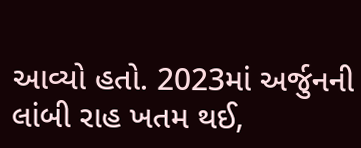આવ્યો હતો. 2023માં અર્જુનની લાંબી રાહ ખતમ થઈ,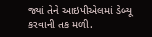જ્યાં તેને આઇપીએલમાં ડેબ્યૂ કરવાની તક મળી.